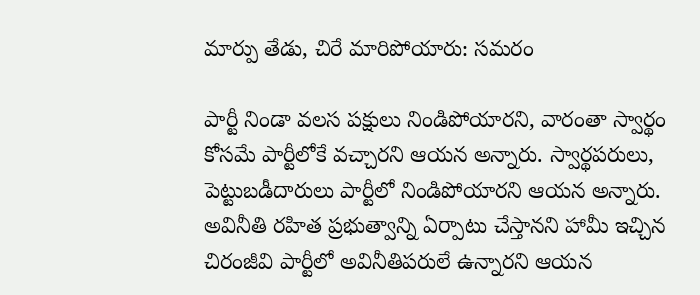మార్పు తేడు, చిరే మారిపోయారు: సమరం

పార్టీ నిండా వలస పక్షులు నిండిపోయారని, వారంతా స్వార్థం కోసమే పార్టీలోకే వచ్చారని ఆయన అన్నారు. స్వార్థపరులు, పెట్టుబడీదారులు పార్టీలో నిండిపోయారని ఆయన అన్నారు. అవినీతి రహిత ప్రభుత్వాన్ని ఏర్పాటు చేస్తానని హామీ ఇచ్చిన చిరంజీవి పార్టీలో అవినీతిపరులే ఉన్నారని ఆయన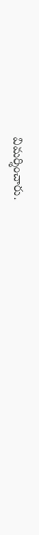విమర్శించారు.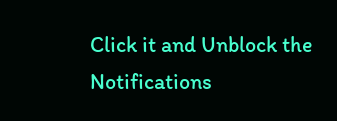Click it and Unblock the Notifications